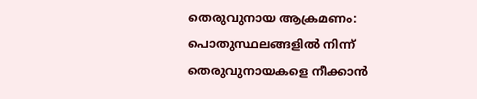തെരുവുനായ ആക്രമണം: പൊതുസ്ഥലങ്ങളിൽ നിന്ന് തെരുവുനായകളെ നീക്കാൻ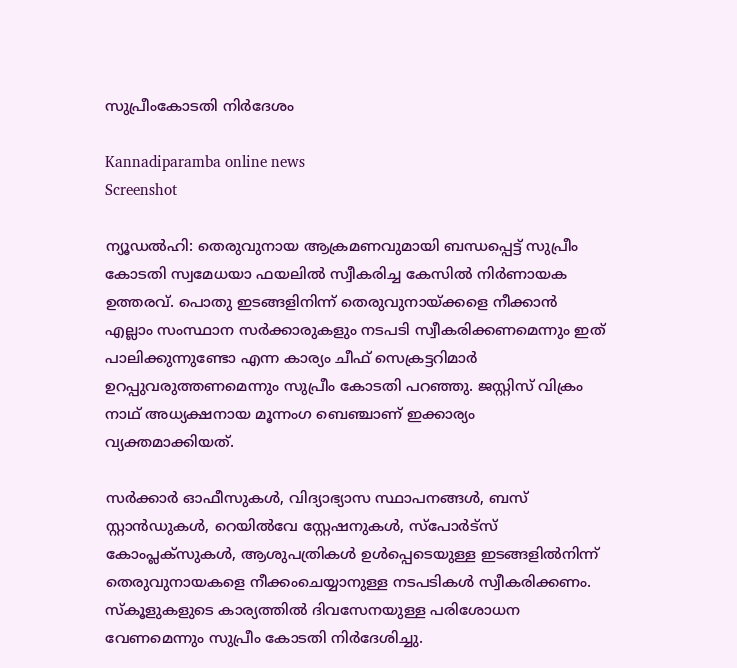സുപ്രീംകോടതി നിർദേശം

Kannadiparamba online news
Screenshot

ന്യൂഡൽഹി: തെരുവുനായ ആക്രമണവുമായി ബന്ധപ്പെട്ട് സുപ്രീം കോടതി സ്വമേധയാ ഫയലിൽ സ്വീകരിച്ച കേസിൽ നിർണായക ഉത്തരവ്. പൊതു ഇടങ്ങളിനിന്ന് തെരുവുനായ്ക്കളെ നീക്കാൻ എല്ലാം സംസ്ഥാന സർക്കാരുകളും നടപടി സ്വീകരിക്കണമെന്നും ഇത് പാലിക്കുന്നുണ്ടോ എന്ന കാര്യം ചീഫ് സെക്രട്ടറിമാർ ഉറപ്പുവരുത്തണമെന്നും സുപ്രീം കോടതി പറഞ്ഞു. ജസ്റ്റിസ് വിക്രം നാഥ് അധ്യക്ഷനായ മൂന്നംഗ ബെഞ്ചാണ് ഇക്കാര്യം വ്യക്തമാക്കിയത്.

സർക്കാർ ഓഫീസുകൾ, വിദ്യാഭ്യാസ സ്ഥാപനങ്ങൾ, ബസ് സ്റ്റാൻഡുകൾ, റെയിൽവേ സ്റ്റേഷനുകൾ, സ്പോർട്സ് കോംപ്ലക്സുകൾ, ആശുപത്രികൾ ഉൾപ്പെടെയുള്ള ഇടങ്ങളിൽനിന്ന് തെരുവുനായകളെ നീക്കംചെയ്യാനുള്ള നടപടികൾ സ്വീകരിക്കണം. സ്കൂളുകളുടെ കാര്യത്തിൽ ദിവസേനയുള്ള പരിശോധന വേണമെന്നും സുപ്രീം കോടതി നിർദേശിച്ചു.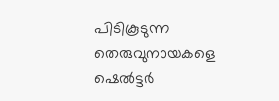പിടികൂടുന്ന തെരുവുനായകളെ ഷെൽട്ടർ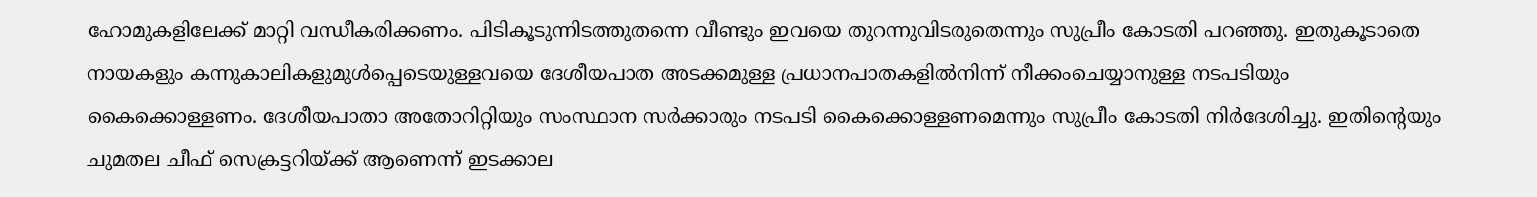ഹോമുകളിലേക്ക് മാറ്റി വന്ധീകരിക്കണം. പിടികൂടുന്നിടത്തുതന്നെ വീണ്ടും ഇവയെ തുറന്നുവിടരുതെന്നും സുപ്രീം കോടതി പറഞ്ഞു. ഇതുകൂടാതെ നായകളും കന്നുകാലികളുമുൾപ്പെടെയുള്ളവയെ ദേശീയപാത അടക്കമുള്ള പ്രധാനപാതകളിൽനിന്ന് നീക്കംചെയ്യാനുള്ള നടപടിയും കൈക്കൊള്ളണം. ദേശീയപാതാ അതോറിറ്റിയും സംസ്ഥാന സർക്കാരും നടപടി കൈക്കൊള്ളണമെന്നും സുപ്രീം കോടതി നിർദേശിച്ചു. ഇതിന്റെയും ചുമതല ചീഫ് സെക്രട്ടറിയ്ക്ക് ആണെന്ന് ഇടക്കാല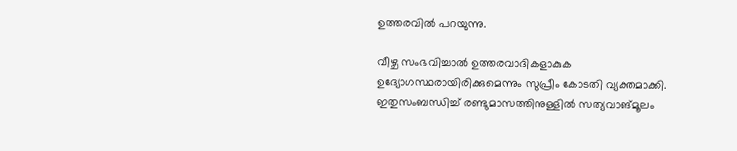ഉത്തരവിൽ പറയുന്നു.

വീഴ്ച സംഭവിച്ചാൽ ഉത്തരവാദികളാകുക ഉദ്യോഗസ്ഥരായിരിക്കുമെന്നും സുപ്രീം കോടതി വ്യക്തമാക്കി. ഇതുസംബന്ധിച്ച് രണ്ടുമാസത്തിനുള്ളിൽ സത്യവാങ്മൂലം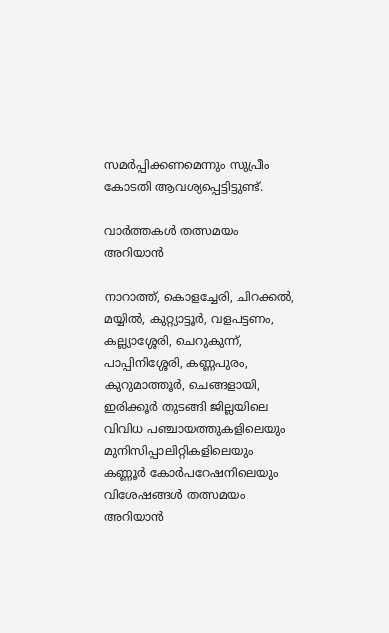സമർപ്പിക്കണമെന്നും സുപ്രീം കോടതി ആവശ്യപ്പെട്ടിട്ടുണ്ട്.

വാർത്തകൾ തത്സമയം അറിയാൻ

നാറാത്ത്, കൊളച്ചേരി, ചിറക്കൽ, മയ്യിൽ, കുറ്റ്യാട്ടൂർ, വളപട്ടണം, കല്ല്യാശ്ശേരി, ചെറുകുന്ന്, പാപ്പിനിശ്ശേരി, കണ്ണപുരം, കുറുമാത്തൂർ, ചെങ്ങളായി, ഇരിക്കൂർ തുടങ്ങി ജില്ലയിലെ വിവിധ പഞ്ചായത്തുകളിലെയും മുനിസിപ്പാലിറ്റികളിലെയും കണ്ണൂർ കോർപറേഷനിലെയും വിശേഷങ്ങൾ തത്സമയം അറിയാൻ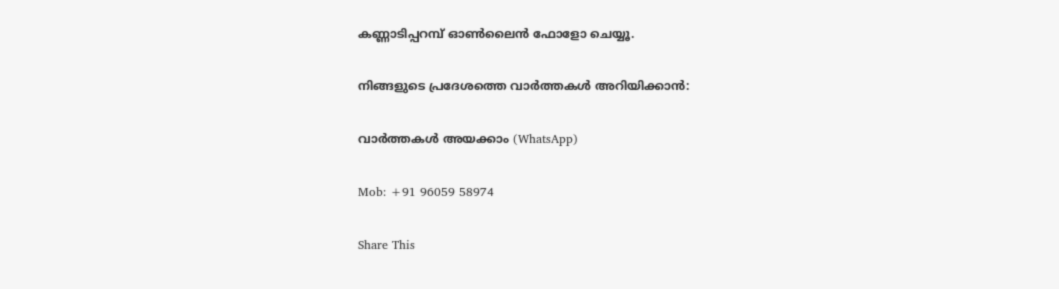കണ്ണാടിപ്പറമ്പ് ഓൺലൈൻ ഫോളോ ചെയ്യൂ.

നിങ്ങളുടെ പ്രദേശത്തെ വാർത്തകൾ അറിയിക്കാൻ:

വാർത്തകൾ അയക്കാം (WhatsApp)

Mob: +91 96059 58974

Share This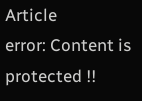Article
error: Content is protected !!